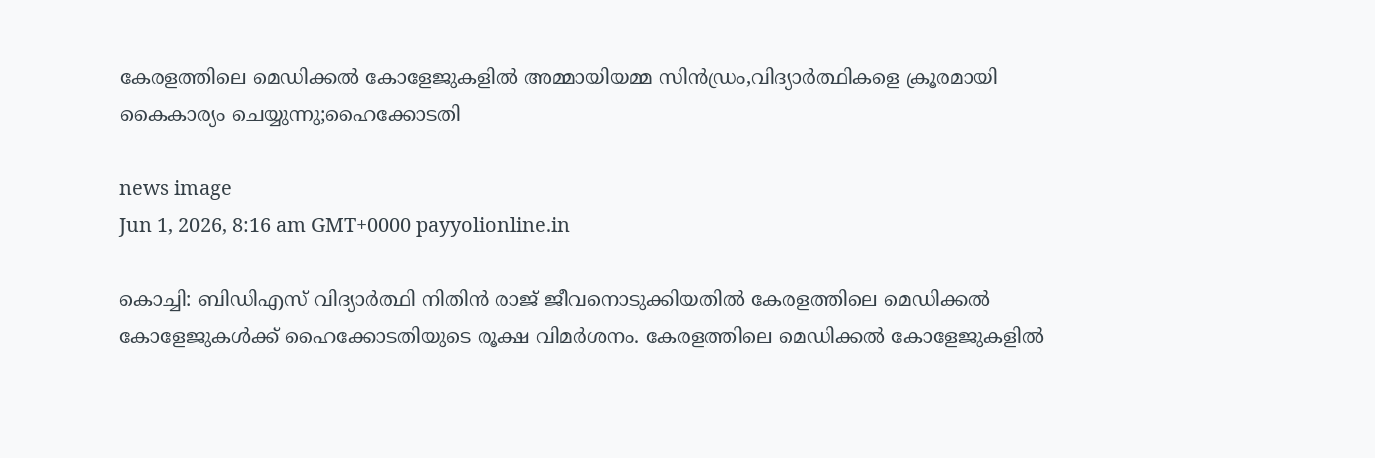കേരളത്തിലെ മെഡിക്കൽ കോളേജുകളിൽ അമ്മായിയമ്മ സിൻഡ്രം,വിദ്യാർത്ഥികളെ ക്രൂരമായി കൈകാര്യം ചെയ്യുന്നു;ഹൈക്കോടതി

news image
Jun 1, 2026, 8:16 am GMT+0000 payyolionline.in

കൊച്ചി: ബിഡിഎസ് വിദ്യാർത്ഥി നിതിൻ രാജ് ജീവനൊടുക്കിയതിൽ കേരളത്തിലെ മെഡിക്കൽ കോളേജുകൾക്ക് ഹൈക്കോടതിയുടെ രൂക്ഷ വിമർശനം. കേരളത്തിലെ മെഡിക്കൽ കോളേജുകളിൽ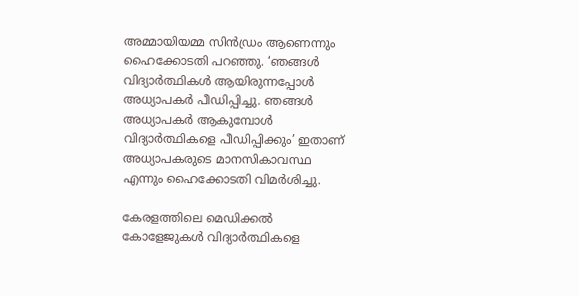അമ്മായിയമ്മ സിൻഡ്രം ആണെന്നും ഹൈക്കോടതി പറഞ്ഞു. ‘ഞങ്ങൾ വിദ്യാർത്ഥികൾ ആയിരുന്നപ്പോൾ അധ്യാപകർ പീഡിപ്പിച്ചു. ഞങ്ങൾ അധ്യാപകർ ആകുമ്പോൾ വിദ്യാർത്ഥികളെ പീഡിപ്പിക്കും’ ഇതാണ് അധ്യാപകരുടെ മാനസികാവസ്ഥ എന്നും ഹൈക്കോടതി വിമർശിച്ചു.

കേരളത്തിലെ മെഡിക്കൽ കോളേജുകൾ വിദ്യാർത്ഥികളെ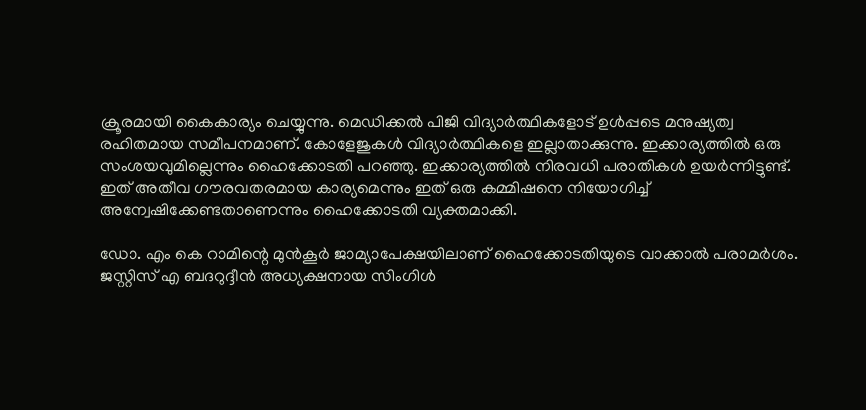ക്രൂരമായി കൈകാര്യം ചെയ്യുന്നു. മെഡിക്കൽ പിജി വിദ്യാർത്ഥികളോട് ഉൾപ്പടെ മനുഷ്യത്വ രഹിതമായ സമീപനമാണ്. കോളേജുകൾ വിദ്യാർത്ഥികളെ ഇല്ലാതാക്കുന്നു. ഇക്കാര്യത്തിൽ ഒരു സംശയവുമില്ലെന്നും ഹൈക്കോടതി പറഞ്ഞു. ഇക്കാര്യത്തിൽ നിരവധി പരാതികൾ ഉയർന്നിട്ടുണ്ട്. ഇത് അതീവ ഗൗരവതരമായ കാര്യമെന്നും ഇത് ഒരു കമ്മിഷനെ നിയോഗിച്ച് അന്വേഷിക്കേണ്ടതാണെന്നും ഹൈക്കോടതി വ്യക്തമാക്കി.

ഡോ. എം കെ റാമിന്റെ മുൻകൂർ ജാമ്യാപേക്ഷയിലാണ് ഹൈക്കോടതിയുടെ വാക്കാൽ പരാമർശം. ജസ്റ്റിസ് എ ബദറുദ്ദീൻ അധ്യക്ഷനായ സിംഗിൾ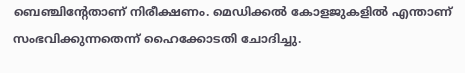ബെഞ്ചിന്റേതാണ് നിരീക്ഷണം. മെഡിക്കൽ കോളജുകളിൽ എന്താണ് സംഭവിക്കുന്നതെന്ന് ഹൈക്കോടതി ചോദിച്ചു.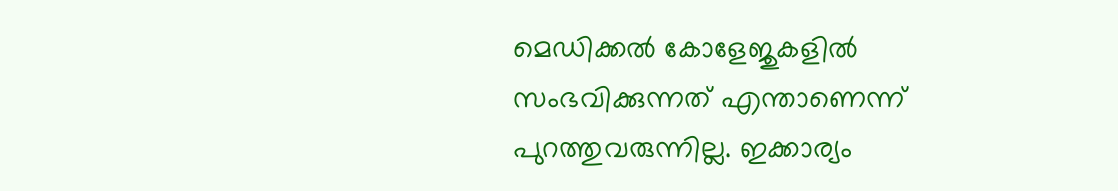മെഡിക്കൽ കോളേജുകളിൽ സംഭവിക്കുന്നത് എന്താണെന്ന് പുറത്തുവരുന്നില്ല. ഇക്കാര്യം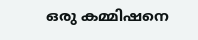ഒരു കമ്മിഷനെ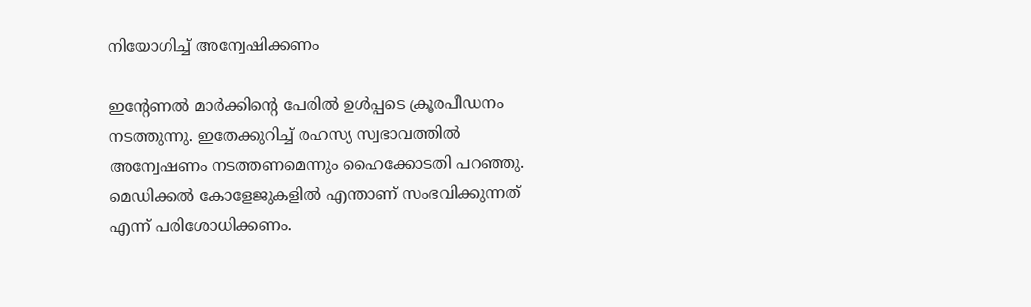നിയോഗിച്ച് അന്വേഷിക്കണം

ഇന്റേണൽ മാർക്കിന്റെ പേരിൽ ഉൾപ്പടെ ക്രൂരപീഡനം നടത്തുന്നു. ഇതേക്കുറിച്ച് രഹസ്യ സ്വഭാവത്തിൽ അന്വേഷണം നടത്തണമെന്നും ഹൈക്കോടതി പറഞ്ഞു. മെഡിക്കൽ കോളേജുകളിൽ എന്താണ് സംഭവിക്കുന്നത് എന്ന് പരിശോധിക്കണം.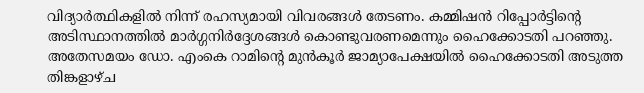വിദ്യാർത്ഥികളിൽ നിന്ന് രഹസ്യമായി വിവരങ്ങൾ തേടണം. കമ്മിഷൻ റിപ്പോർട്ടിന്റെ അടിസ്ഥാനത്തിൽ മാർഗ്ഗനിർദ്ദേശങ്ങൾ കൊണ്ടുവരണമെന്നും ഹൈക്കോടതി പറഞ്ഞു. അതേസമയം ഡോ. എംകെ റാമിന്റെ മുൻകൂർ ജാമ്യാപേക്ഷയിൽ ഹൈക്കോടതി അടുത്ത തിങ്കളാഴ്ച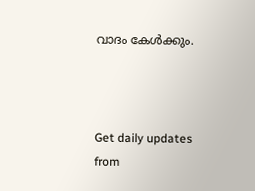വാദം കേൾക്കും.



Get daily updates from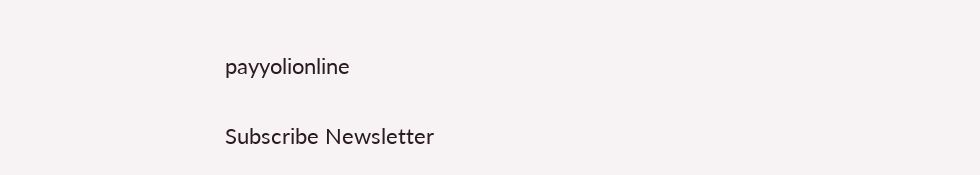payyolionline

Subscribe Newsletter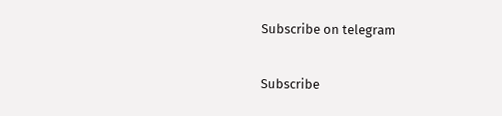Subscribe on telegram

Subscribe